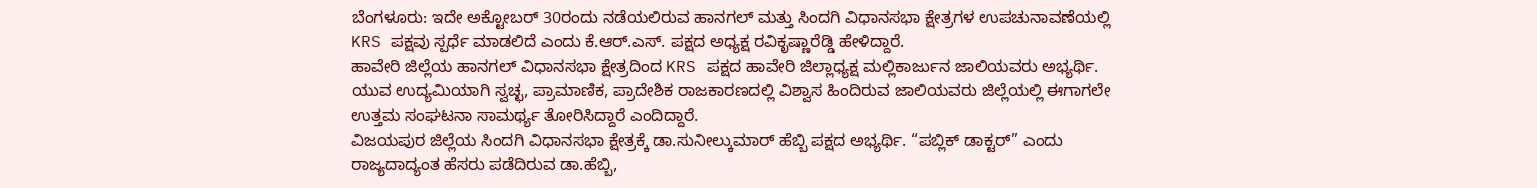ಬೆಂಗಳೂರು: ಇದೇ ಅಕ್ಟೋಬರ್ 30ರಂದು ನಡೆಯಲಿರುವ ಹಾನಗಲ್ ಮತ್ತು ಸಿಂದಗಿ ವಿಧಾನಸಭಾ ಕ್ಷೇತ್ರಗಳ ಉಪಚುನಾವಣೆಯಲ್ಲಿ KRS ಪಕ್ಷವು ಸ್ಪರ್ಧೆ ಮಾಡಲಿದೆ ಎಂದು ಕೆ.ಆರ್.ಎಸ್. ಪಕ್ಷದ ಅಧ್ಯಕ್ಷ ರವಿಕೃಷ್ಣಾರೆಡ್ಡಿ ಹೇಳಿದ್ದಾರೆ.
ಹಾವೇರಿ ಜಿಲ್ಲೆಯ ಹಾನಗಲ್ ವಿಧಾನಸಭಾ ಕ್ಷೇತ್ರದಿಂದ KRS ಪಕ್ಷದ ಹಾವೇರಿ ಜಿಲ್ಲಾಧ್ಯಕ್ಷ ಮಲ್ಲಿಕಾರ್ಜುನ ಜಾಲಿಯವರು ಅಭ್ಯರ್ಥಿ. ಯುವ ಉದ್ಯಮಿಯಾಗಿ ಸ್ವಚ್ಛ, ಪ್ರಾಮಾಣಿಕ, ಪ್ರಾದೇಶಿಕ ರಾಜಕಾರಣದಲ್ಲಿ ವಿಶ್ವಾಸ ಹಿಂದಿರುವ ಜಾಲಿಯವರು ಜಿಲ್ಲೆಯಲ್ಲಿ ಈಗಾಗಲೇ ಉತ್ತಮ ಸಂಘಟನಾ ಸಾಮರ್ಥ್ಯ ತೋರಿಸಿದ್ದಾರೆ ಎಂದಿದ್ದಾರೆ.
ವಿಜಯಪುರ ಜಿಲ್ಲೆಯ ಸಿಂದಗಿ ವಿಧಾನಸಭಾ ಕ್ಷೇತ್ರಕ್ಕೆ ಡಾ.ಸುನೀಲ್ಕುಮಾರ್ ಹೆಬ್ಬಿ ಪಕ್ಷದ ಅಭ್ಯರ್ಥಿ. “ಪಬ್ಲಿಕ್ ಡಾಕ್ಟರ್” ಎಂದು ರಾಜ್ಯದಾದ್ಯಂತ ಹೆಸರು ಪಡೆದಿರುವ ಡಾ.ಹೆಬ್ಬಿ,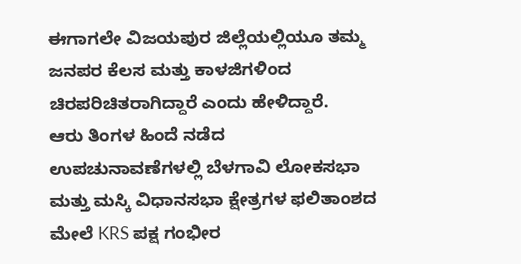ಈಗಾಗಲೇ ವಿಜಯಪುರ ಜಿಲ್ಲೆಯಲ್ಲಿಯೂ ತಮ್ಮ ಜನಪರ ಕೆಲಸ ಮತ್ತು ಕಾಳಜಿಗಳಿಂದ ಚಿರಪರಿಚಿತರಾಗಿದ್ದಾರೆ ಎಂದು ಹೇಳಿದ್ದಾರೆ.
ಆರು ತಿಂಗಳ ಹಿಂದೆ ನಡೆದ ಉಪಚುನಾವಣೆಗಳಲ್ಲಿ ಬೆಳಗಾವಿ ಲೋಕಸಭಾ ಮತ್ತು ಮಸ್ಕಿ ವಿಧಾನಸಭಾ ಕ್ಷೇತ್ರಗಳ ಫಲಿತಾಂಶದ ಮೇಲೆ KRS ಪಕ್ಷ ಗಂಭೀರ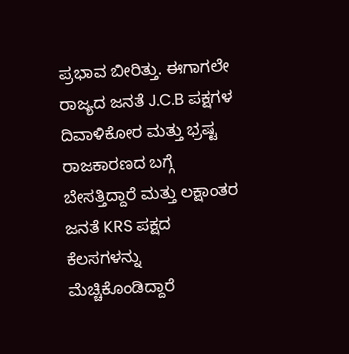ಪ್ರಭಾವ ಬೀರಿತ್ತು. ಈಗಾಗಲೇ ರಾಜ್ಯದ ಜನತೆ J.C.B ಪಕ್ಷಗಳ ದಿವಾಳಿಕೋರ ಮತ್ತು ಭ್ರಷ್ಟ ರಾಜಕಾರಣದ ಬಗ್ಗೆ ಬೇಸತ್ತಿದ್ದಾರೆ ಮತ್ತು ಲಕ್ಷಾಂತರ ಜನತೆ KRS ಪಕ್ಷದ ಕೆಲಸಗಳನ್ನು ಮೆಚ್ಚಿಕೊಂಡಿದ್ದಾರೆ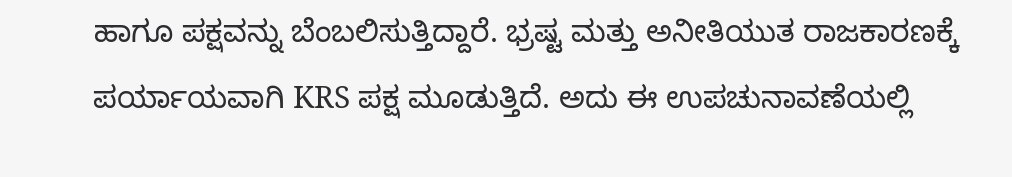ಹಾಗೂ ಪಕ್ಷವನ್ನು ಬೆಂಬಲಿಸುತ್ತಿದ್ದಾರೆ. ಭ್ರಷ್ಟ ಮತ್ತು ಅನೀತಿಯುತ ರಾಜಕಾರಣಕ್ಕೆ ಪರ್ಯಾಯವಾಗಿ KRS ಪಕ್ಷ ಮೂಡುತ್ತಿದೆ. ಅದು ಈ ಉಪಚುನಾವಣೆಯಲ್ಲಿ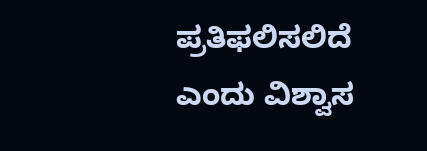ಪ್ರತಿಫಲಿಸಲಿದೆ ಎಂದು ವಿಶ್ವಾಸ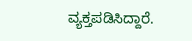ವ್ಯಕ್ತಪಡಿಸಿದ್ದಾರೆ.